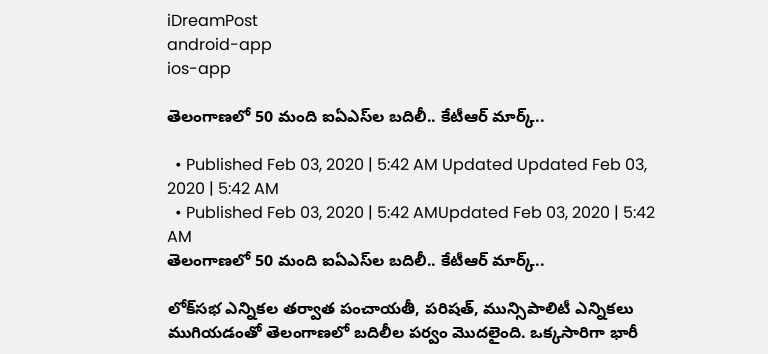iDreamPost
android-app
ios-app

తెలంగాణలో 50 మంది ఐఏఎస్‌ల బదిలీ.. కేటీఆర్‌ మార్క్‌..

  • Published Feb 03, 2020 | 5:42 AM Updated Updated Feb 03, 2020 | 5:42 AM
  • Published Feb 03, 2020 | 5:42 AMUpdated Feb 03, 2020 | 5:42 AM
తెలంగాణలో 50 మంది ఐఏఎస్‌ల బదిలీ.. కేటీఆర్‌ మార్క్‌..

లోక్‌సభ ఎన్నికల తర్వాత పంచాయతీ, పరిషత్, మున్సిపాలిటీ ఎన్నికలు ముగియడంతో తెలంగాణలో బదిలీల పర్వం మొదలైంది. ఒక్కసారిగా భారీ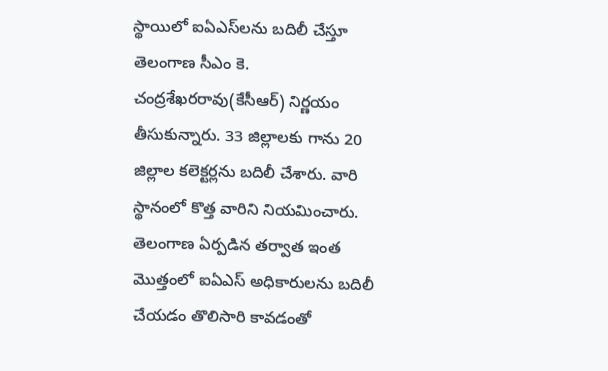స్థాయిలో ఐఏఎస్‌లను బదిలీ చేస్తూ తెలంగాణ సీఎం కె. చంద్రశేఖరరావు(కేసీఆర్‌) నిర్ణయం తీసుకున్నారు. 33 జిల్లాలకు గాను 20 జిల్లాల కలెక్టర్లను బదిలీ చేశారు. వారి స్థానంలో కొత్త వారిని నియమించారు. తెలంగాణ ఏర్పడిన తర్వాత ఇంత మొత్తంలో ఐఏఎస్‌ అధికారులను బదిలీ చేయడం తొలిసారి కావడంతో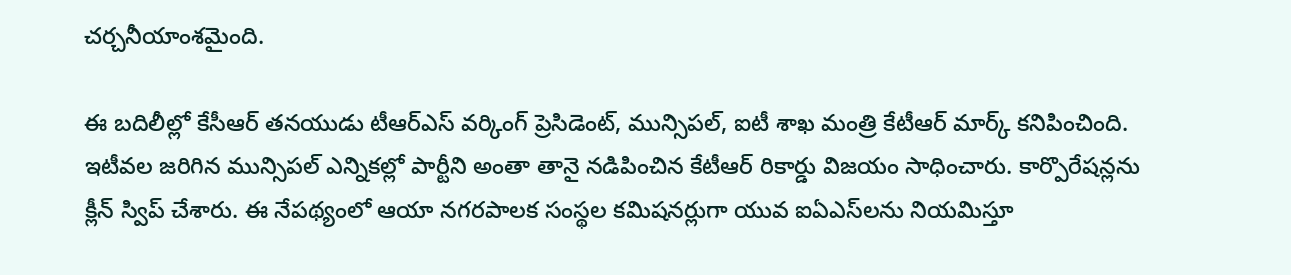చర్చనీయాంశమైంది.

ఈ బదిలీల్లో కేసీఆర్‌ తనయుడు టీఆర్‌ఎస్‌ వర్కింగ్‌ ప్రెసిడెంట్, మున్సిపల్, ఐటీ శాఖ మంత్రి కేటీఆర్‌ మార్క్‌ కనిపించింది. ఇటీవల జరిగిన మున్సిపల్‌ ఎన్నికల్లో పార్టీని అంతా తానై నడిపించిన కేటీఆర్‌ రికార్డు విజయం సాధించారు. కార్పొరేషన్లను క్లీన్‌ స్విప్‌ చేశారు. ఈ నేపథ్యంలో ఆయా నగరపాలక సంస్థల కమిషనర్లుగా యువ ఐఏఎస్‌లను నియమిస్తూ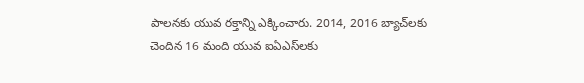పాలనకు యువ రక్తాన్ని ఎక్కించారు. 2014, 2016 బ్యాచ్‌లకు చెందిన 16 మంది యువ ఐఏఎస్‌లకు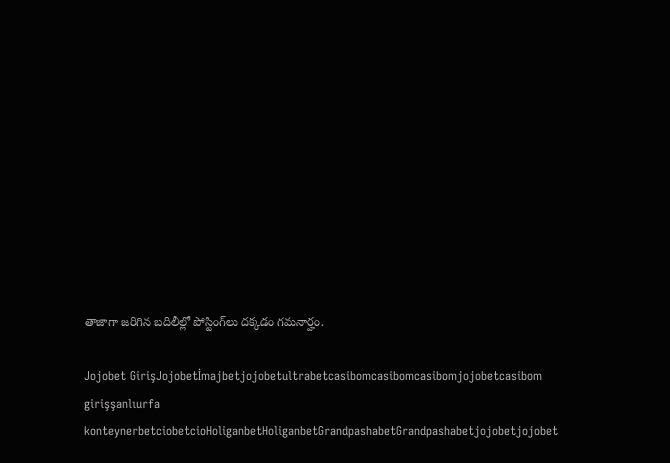తాజాగా జరిగిన బదిలీల్లో పోస్టింగ్‌లు దక్కడం గమనార్హం.

Jojobet GirişJojobetİmajbetjojobetultrabetcasibomcasibomcasibomjojobetcasibom girişşanlıurfa konteynerbetciobetcioHoliganbetHoliganbetGrandpashabetGrandpashabetjojobetjojobet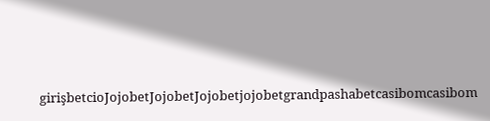girişbetcioJojobetJojobetJojobetjojobetgrandpashabetcasibomcasibom